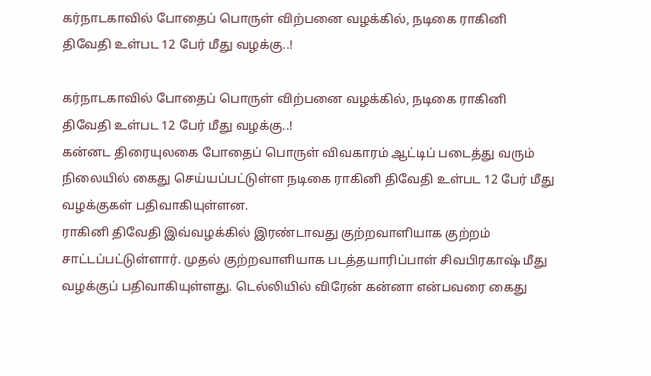கர்நாடகாவில் போதைப் பொருள் விற்பனை வழக்கில், நடிகை ராகினி திவேதி உள்பட 12 பேர் மீது வழக்கு..!

கர்நாடகாவில் போதைப் பொருள் விற்பனை வழக்கில், நடிகை ராகினி திவேதி உள்பட 12 பேர் மீது வழக்கு..!
கன்னட திரையுலகை போதைப் பொருள் விவகாரம் ஆட்டிப் படைத்து வரும் நிலையில் கைது செய்யப்பட்டுள்ள நடிகை ராகினி திவேதி உள்பட 12 பேர் மீது வழக்குகள் பதிவாகியுள்ளன.
ராகினி திவேதி இவ்வழக்கில் இரண்டாவது குற்றவாளியாக குற்றம் சாட்டப்பட்டுள்ளார். முதல் குற்றவாளியாக படத்தயாரிப்பாள் சிவபிரகாஷ் மீது வழக்குப் பதிவாகியுள்ளது. டெல்லியில் விரேன் கன்னா என்பவரை கைது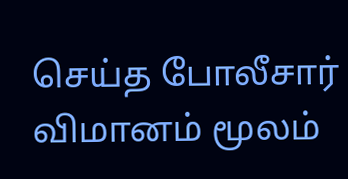செய்த போலீசார் விமானம் மூலம்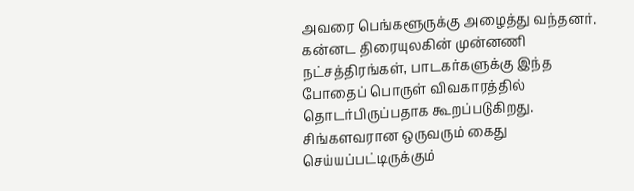அவரை பெங்களூருக்கு அழைத்து வந்தனர்.
கன்னட திரையுலகின் முன்னணி நட்சத்திரங்கள், பாடகர்களுக்கு இந்த போதைப் பொருள் விவகாரத்தில் தொடர்பிருப்பதாக கூறப்படுகிறது. சிங்களவரான ஒருவரும் கைது செய்யப்பட்டிருக்கும்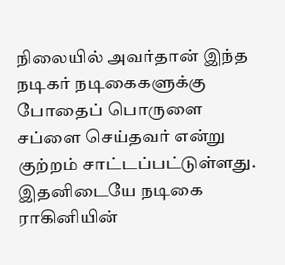நிலையில் அவர்தான் இந்த நடிகர் நடிகைகளுக்கு போதைப் பொருளை சப்ளை செய்தவர் என்று குற்றம் சாட்டப்பட்டுள்ளது.
இதனிடையே நடிகை ராகினியின்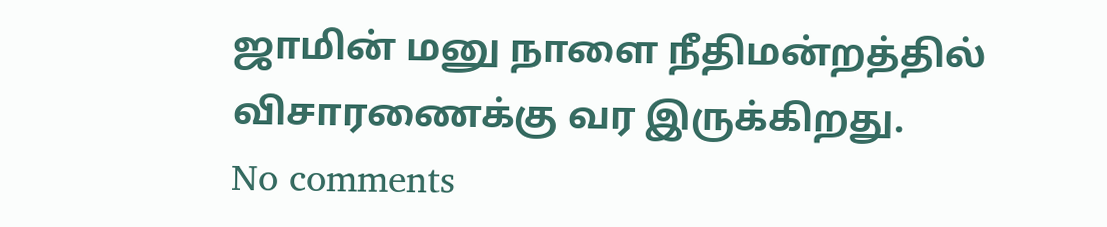ஜாமின் மனு நாளை நீதிமன்றத்தில் விசாரணைக்கு வர இருக்கிறது.
No comments